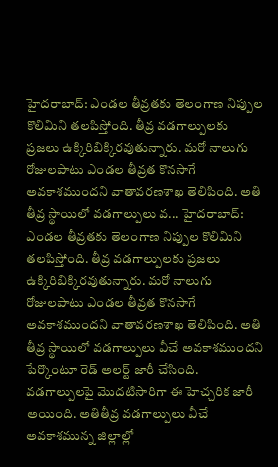హైదరాబాద్: ఎండల తీవ్రతకు తెలంగాణ నిప్పుల కొలిమిని తలపిస్తోంది. తీవ్ర వడగాల్పులకు ప్రజలు ఉక్కిరిబిక్కిరవుతున్నారు. మరో నాలుగు రోజులపాటు ఎండల తీవ్రత కొనసాగే అవకాశముందని వాతావరణశాఖ తెలిపింది. అతి తీవ్ర స్థాయిలో వడగాల్పులు వ... హైదరాబాద్: ఎండల తీవ్రతకు తెలంగాణ నిప్పుల కొలిమిని తలపిస్తోంది. తీవ్ర వడగాల్పులకు ప్రజలు ఉక్కిరిబిక్కిరవుతున్నారు. మరో నాలుగు రోజులపాటు ఎండల తీవ్రత కొనసాగే అవకాశముందని వాతావరణశాఖ తెలిపింది. అతి తీవ్ర స్థాయిలో వడగాల్పులు వీచే అవకాశముందని పేర్కొంటూ రెడ్ అలర్ట్ జారీ చేసింది. వడగాల్పులపై మొదటిసారిగా ఈ హెచ్చరిక జారీ అయింది. అతితీవ్ర వడగాల్పులు వీచే అవకాశమున్న జిల్లాల్లో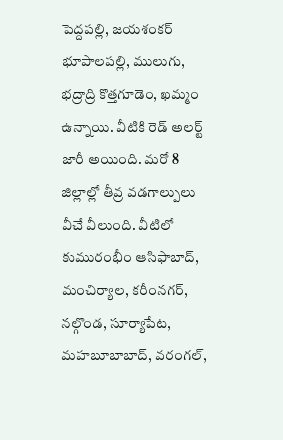పెద్దపల్లి, జయశంకర్ భూపాలపల్లి, ములుగు, భద్రాద్రి కొత్తగూడెం, ఖమ్మం ఉన్నాయి. వీటికి రెడ్ అలర్ట్ జారీ అయింది. మరో 8 జిల్లాల్లో తీవ్ర వడగాల్పులు వీచే వీలుంది. వీటిలో కుమురంభీం ఆసిఫాబాద్, మంచిర్యాల, కరీంనగర్, నల్గొండ, సూర్యాపేట, మహబూబాబాద్, వరంగల్,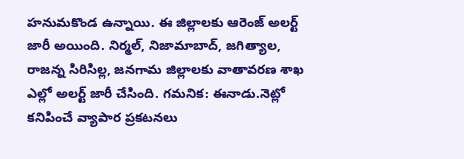హనుమకొండ ఉన్నాయి. ఈ జిల్లాలకు ఆరెంజ్ అలర్ట్ జారీ అయింది. నిర్మల్, నిజామాబాద్, జగిత్యాల, రాజన్న సిరిసిల్ల, జనగామ జిల్లాలకు వాతావరణ శాఖ ఎల్లో అలర్ట్ జారీ చేసింది. గమనిక: ఈనాడు.నెట్లో కనిపించే వ్యాపార ప్రకటనలు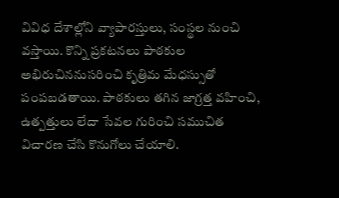వివిధ దేశాల్లోని వ్యాపారస్తులు, సంస్థల నుంచి వస్తాయి. కొన్ని ప్రకటనలు పాఠకుల అభిరుచిననుసరించి కృత్రిమ మేధస్సుతో పంపబడతాయి. పాఠకులు తగిన జాగ్రత్త వహించి, ఉత్పత్తులు లేదా సేవల గురించి సముచిత విచారణ చేసి కొనుగోలు చేయాలి.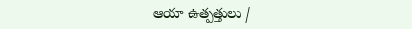ఆయా ఉత్పత్తులు /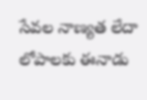సేవల నాణ్యత లేదా లోపాలకు ఈనాడు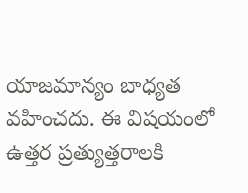యాజమాన్యం బాధ్యత వహించదు. ఈ విషయంలో ఉత్తర ప్రత్యుత్తరాలకి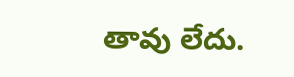తావు లేదు.